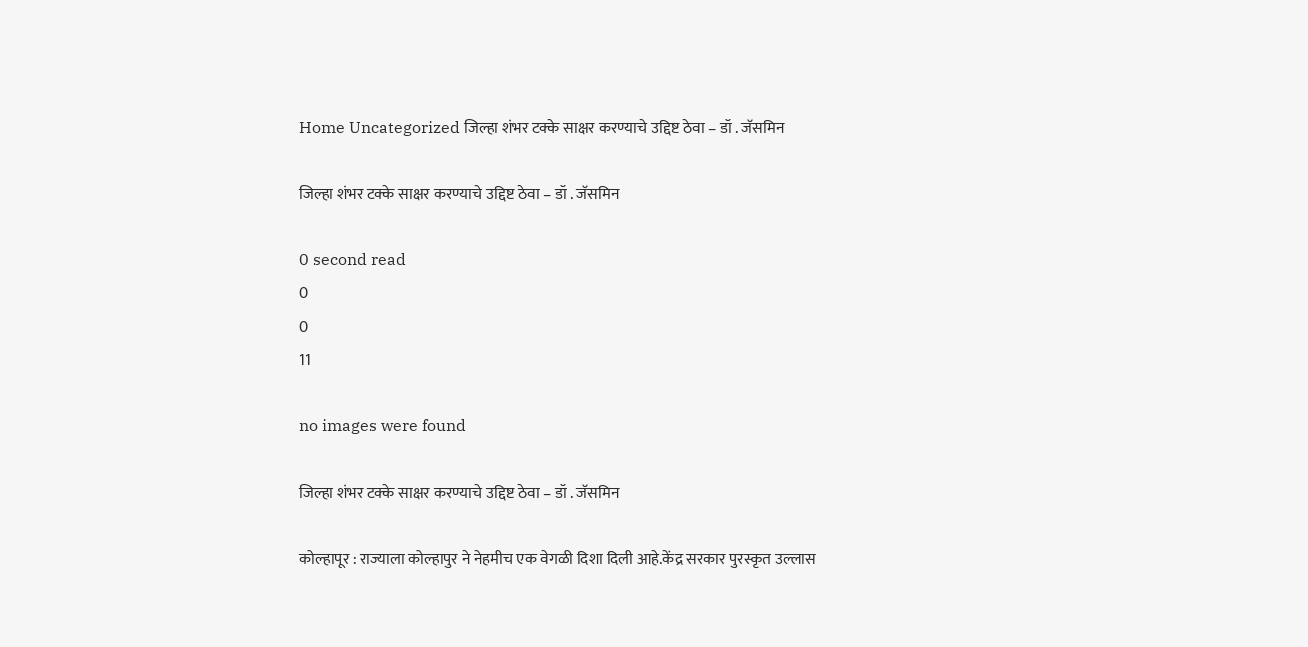Home Uncategorized जिल्हा शंभर टक्के साक्षर करण्याचे उद्दिष्ट ठेवा – डॉ . जॅसमिन

जिल्हा शंभर टक्के साक्षर करण्याचे उद्दिष्ट ठेवा – डॉ . जॅसमिन

0 second read
0
0
11

no images were found

जिल्हा शंभर टक्के साक्षर करण्याचे उद्दिष्ट ठेवा – डॉ . जॅसमिन

कोल्हापूर : राज्याला कोल्हापुर ने नेहमीच एक वेगळी दिशा दिली आहे.केंद्र सरकार पुरस्कृत उल्लास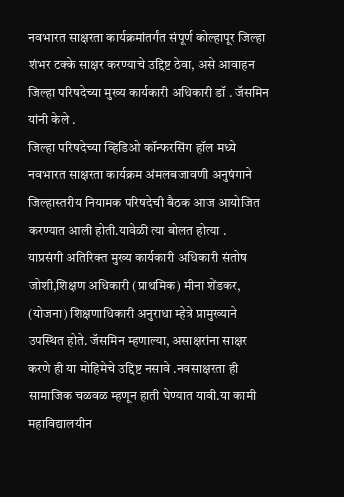नवभारत साक्षरता कार्यक्रमांतर्गंत संपूर्ण कोल्हापूर जिल्हा शंभर टक्के साक्षर करण्याचे उद्दिष्ट ठेवा, असे आवाहन जिल्हा परिषदेच्या मुख्य कार्यकारी अधिकारी डॉ . जॅसमिन यांनी केले .
जिल्हा परिषदेच्या व्हिडिओ कॉन्फरसिंग हॉल मध्ये नवभारत साक्षरता कार्यक्रम अंमलबजावणी अनुषंगाने जिल्हास्तरीय नियामक परिषदेची बैठक आज आयोजित करण्यात आली होती.यावेळी त्या बोलत होत्या .
याप्रसंगी अतिरिक्त मुख्य कार्यकारी अधिकारी संतोष जोशी,शिक्षण अधिकारी (प्राथमिक) मीना शेंडकर, (योजना) शिक्षणाधिकारी अनुराधा म्हेत्रे प्रामुख्याने उपस्थित होते. जॅसमिन म्हणाल्या, असाक्षरांना साक्षर करणे ही या मोहिमेचे उद्दिष्ट नसावे .नवसाक्षरता ही सामाजिक चळवळ म्हणून हाती घेण्यात यावी.या कामी महाविद्यालयीन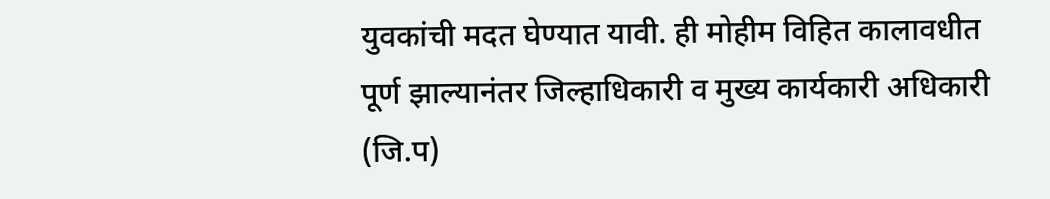युवकांची मदत घेण्यात यावी. ही मोहीम विहित कालावधीत पूर्ण झाल्यानंतर जिल्हाधिकारी व मुख्य कार्यकारी अधिकारी (जि.प)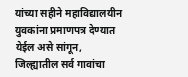यांच्या सहीने महाविद्यालयीन युवकांना प्रमाणपत्र देण्यात येईल असे सांगून, जिल्ह्यातील सर्व गावांचा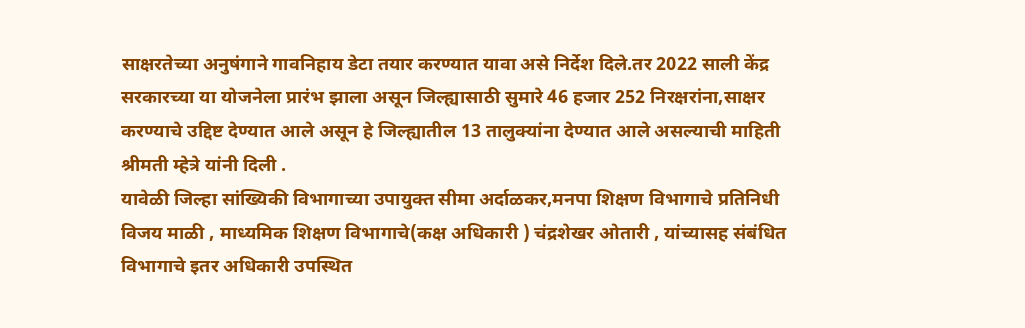साक्षरतेच्या अनुषंगाने गावनिहाय डेटा तयार करण्यात यावा असे निर्देश दिले.तर 2022 साली केंद्र सरकारच्या या योजनेला प्रारंभ झाला असून जिल्ह्यासाठी सुमारे 46 हजार 252 निरक्षरांना,साक्षर करण्याचे उद्दिष्ट देण्यात आले असून हे जिल्ह्यातील 13 तालुक्यांना देण्यात आले असल्याची माहिती श्रीमती म्हेत्रे यांनी दिली .
यावेळी जिल्हा सांख्यिकी विभागाच्या उपायुक्त सीमा अर्दाळकर,मनपा शिक्षण विभागाचे प्रतिनिधी विजय माळी , माध्यमिक शिक्षण विभागाचे(कक्ष अधिकारी ) चंद्रशेखर ओतारी , यांच्यासह संबंधित विभागाचे इतर अधिकारी उपस्थित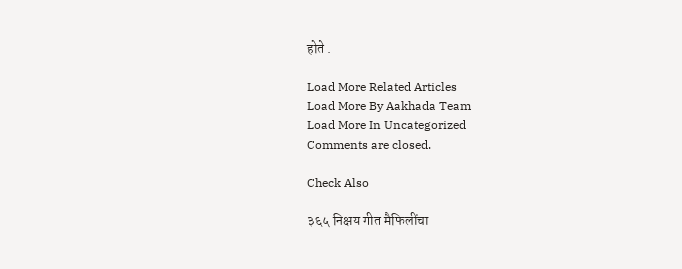होते .

Load More Related Articles
Load More By Aakhada Team
Load More In Uncategorized
Comments are closed.

Check Also

३६५ निक्षय गीत मैफिलींचा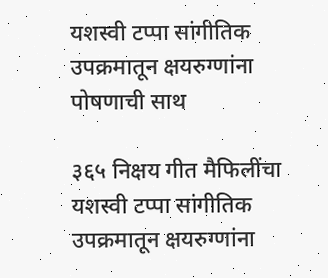यशस्वी टप्पा सांगीतिक उपक्रमातून क्षयरुग्णांना पोषणाची साथ

३६५ निक्षय गीत मैफिलींचा यशस्वी टप्पा सांगीतिक उपक्रमातून क्षयरुग्णांना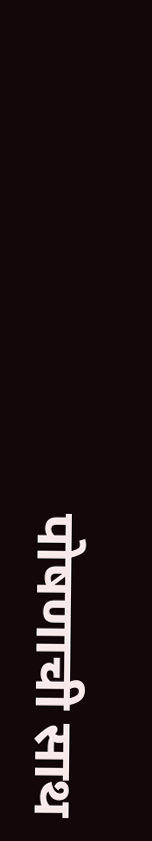पोषणाची साथ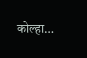कोल्हा…